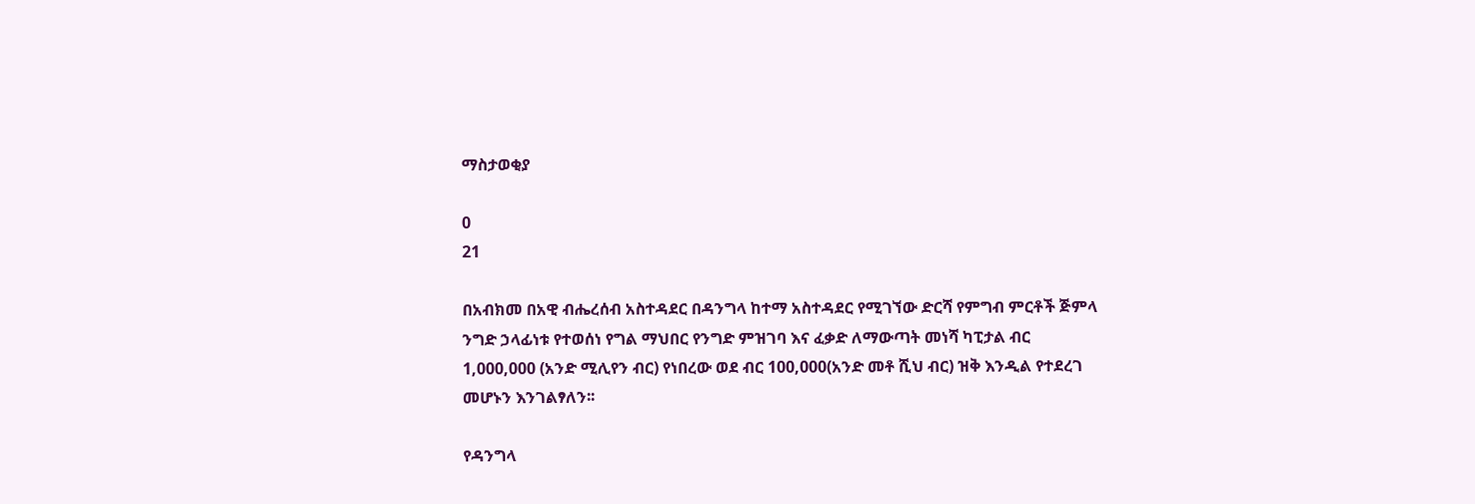ማስታወቂያ

0
21

በአብክመ በአዊ ብሔረሰብ አስተዳደር በዳንግላ ከተማ አስተዳደር የሚገኘው ድርሻ የምግብ ምርቶች ጅምላ ንግድ ኃላፊነቱ የተወሰነ የግል ማህበር የንግድ ምዝገባ እና ፈቃድ ለማውጣት መነሻ ካፒታል ብር 1,000,000 (አንድ ሚሊየን ብር) የነበረው ወደ ብር 100,000(አንድ መቶ ሺህ ብር) ዝቅ እንዲል የተደረገ መሆኑን እንገልፃለን፡፡

የዳንግላ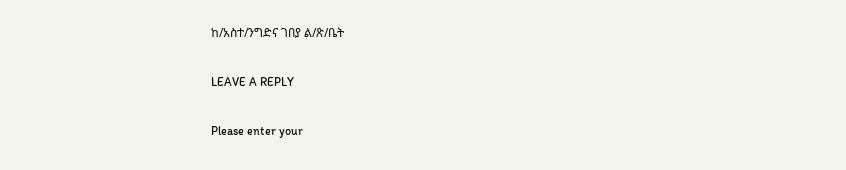ከ/አስተ/ንግድና ገበያ ል/ጽ/ቤት

LEAVE A REPLY

Please enter your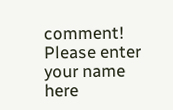comment!
Please enter your name here